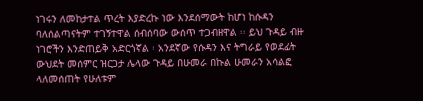ነገሩን ለመከታተል ጥረት እያድረኩ ነው እንደሰማውት ከሆነ ከሱዳን ባለሰልጣናትም ተገኝተዋል ሰብሰባው ውሰጥ ተጋብዘዋል ፡፡ ይህ ጉዳይ ብዙ ነገሮችን እንድጠይቅ አድርጎኛል ፡ አንደኛው የሱዳን እና ትግራይ የወደፊት ውህደት መሰምር ዝርጋታ ሌላው ጉዳይ በሁመራ በኩል ሁመራን አሳልፎ ላለመሰጠት የሁለቱም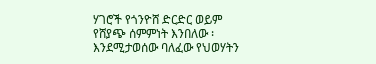ሃገሮች የጎንዮሸ ድርድር ወይም የሸያጭ ሰምምነት እንበለው ፡ እንደሚታወሰው ባለፈው የህወሃትን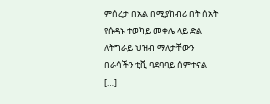ምሰረታ በአል በሚያከብሪ በት ሰአት የሱዳኑ ተወካይ መቀሌ ላይ ድል ለትግራይ ህዝብ ማለታቸውን በራሳችን ቲቪ ባደባባይ ሰምተናል […]